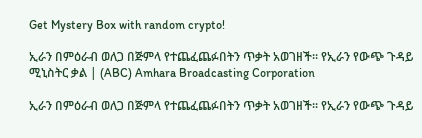Get Mystery Box with random crypto!

ኢራን በምዕራብ ወለጋ በጅምላ የተጨፈጨፉበትን ጥቃት አወገዘች። የኢራን የውጭ ጉዳይ ሚኒስትር ቃል | (ABC) Amhara Broadcasting Corporation

ኢራን በምዕራብ ወለጋ በጅምላ የተጨፈጨፉበትን ጥቃት አወገዘች። የኢራን የውጭ ጉዳይ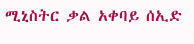ሚኒስትር ቃል አቀባይ ሰኢድ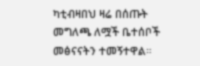ካቲብዛበህ ዛሬ በሰጡት መግለጫ ለሟች ቤተሰቦች መፅናናትን ተመኝተዋል።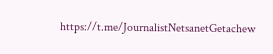https://t.me/JournalistNetsanetGetachew